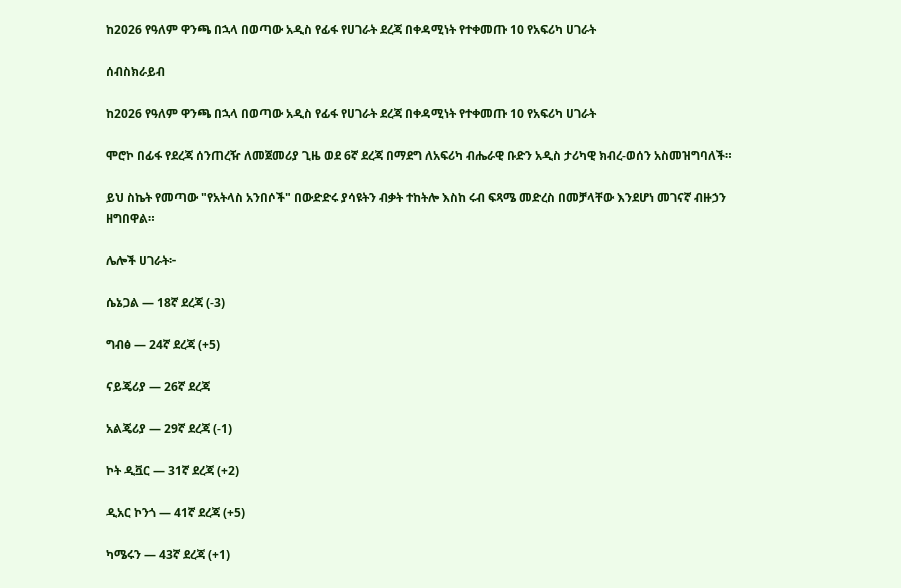ከ2026 የዓለም ዋንጫ በኋላ በወጣው አዲስ የፊፋ የሀገራት ደረጃ በቀዳሚነት የተቀመጡ 10 የአፍሪካ ሀገራት

ሰብስክራይብ

ከ2026 የዓለም ዋንጫ በኋላ በወጣው አዲስ የፊፋ የሀገራት ደረጃ በቀዳሚነት የተቀመጡ 10 የአፍሪካ ሀገራት

ሞሮኮ በፊፋ የደረጃ ሰንጠረዥ ለመጀመሪያ ጊዜ ወደ 6ኛ ደረጃ በማደግ ለአፍሪካ ብሔራዊ ቡድን አዲስ ታሪካዊ ክብረ-ወሰን አስመዝግባለች።

ይህ ስኬት የመጣው "የአትላስ አንበሶች" በውድድሩ ያሳዩትን ብቃት ተከትሎ እስከ ሩብ ፍጻሜ መድረስ በመቻላቸው እንደሆነ መገናኛ ብዙኃን ዘግበዋል።

ሌሎች ሀገራት፦

ሴኔጋል — 18ኛ ደረጃ (-3)

ግብፅ — 24ኛ ደረጃ (+5)

ናይጄሪያ — 26ኛ ደረጃ

አልጄሪያ — 29ኛ ደረጃ (-1)

ኮት ዲቯር — 31ኛ ደረጃ (+2)

ዲአር ኮንጎ — 41ኛ ደረጃ (+5)

ካሜሩን — 43ኛ ደረጃ (+1)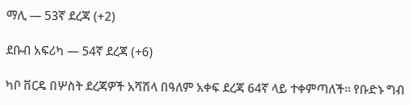ማሊ — 53ኛ ደረጃ (+2)

ደቡብ አፍሪካ — 54ኛ ደረጃ (+6)

ካቦ ቨርዴ በሦስት ደረጃዎች አሻሽላ በዓለም አቀፍ ደረጃ 64ኛ ላይ ተቀምጣለች። የቡድኑ ግብ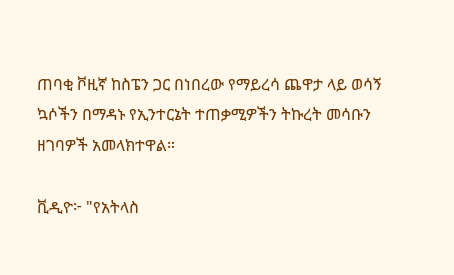ጠባቂ ቮዚኛ ከስፔን ጋር በነበረው የማይረሳ ጨዋታ ላይ ወሳኝ ኳሶችን በማዳኑ የኢንተርኔት ተጠቃሚዎችን ትኩረት መሳቡን ዘገባዎች አመላክተዋል።

ቪዲዮ፦ "የአትላስ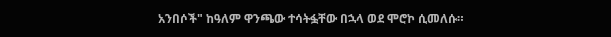አንበሶች" ከዓለም ዋንጫው ተሳትፏቸው በኋላ ወደ ሞሮኮ ሲመለሱ።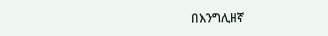በእንግሊዘኛ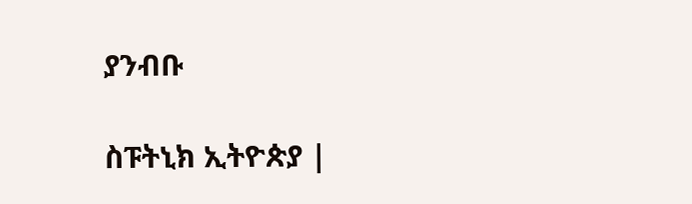ያንብቡ

ስፑትኒክ ኢትዮጵያ |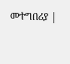መተግበሪያ |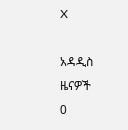X

አዳዲስ ዜናዎች
0